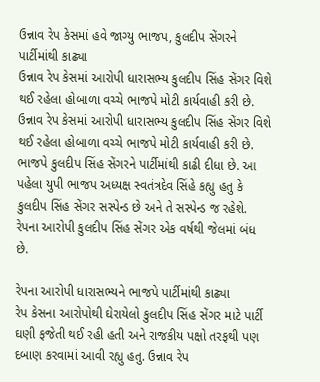ઉન્નાવ રેપ કેસમાં હવે જાગ્યુ ભાજપ, કુલદીપ સેંગરને પાર્ટીમાંથી કાઢ્યા
ઉન્નાવ રેપ કેસમાં આરોપી ધારાસભ્ય કુલદીપ સિંહ સેંગર વિશે થઈ રહેલા હોબાળા વચ્ચે ભાજપે મોટી કાર્યવાહી કરી છે.
ઉન્નાવ રેપ કેસમાં આરોપી ધારાસભ્ય કુલદીપ સિંહ સેંગર વિશે થઈ રહેલા હોબાળા વચ્ચે ભાજપે મોટી કાર્યવાહી કરી છે. ભાજપે કુલદીપ સિંહ સેંગરને પાર્ટીમાંથી કાઢી દીધા છે. આ પહેલા યુપી ભાજપ અધ્યક્ષ સ્વતંત્રદેવ સિંહે કહ્યુ હતુ કે કુલદીપ સિંહ સેંગર સસ્પેન્ડ છે અને તે સસ્પેન્ડ જ રહેશે. રેપના આરોપી કુલદીપ સિંહ સેંગર એક વર્ષથી જેલમાં બંધ છે.

રેપના આરોપી ધારાસભ્યને ભાજપે પાર્ટીમાંથી કાઢ્યા
રેપ કેસના આરોપોથી ઘેરાયેલો કુલદીપ સિંહ સેંગર માટે પાર્ટી ઘણી ફજેતી થઈ રહી હતી અને રાજકીય પક્ષો તરફથી પણ દબાણ કરવામાં આવી રહ્યુ હતુ. ઉન્નાવ રેપ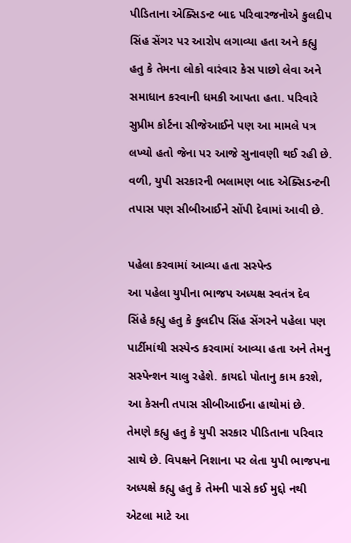પીડિતાના એક્સિડન્ટ બાદ પરિવારજનોએ કુલદીપ સિંહ સેંગર પર આરોપ લગાવ્યા હતા અને કહ્યુ હતુ કે તેમના લોકો વારંવાર કેસ પાછો લેવા અને સમાધાન કરવાની ધમકી આપતા હતા. પરિવારે સુપ્રીમ કોર્ટના સીજેઆઈને પણ આ મામલે પત્ર લખ્યો હતો જેના પર આજે સુનાવણી થઈ રહી છે. વળી, યુપી સરકારની ભલામણ બાદ એક્સિડન્ટની તપાસ પણ સીબીઆઈને સોંપી દેવામાં આવી છે.

પહેલા કરવામાં આવ્યા હતા સસ્પેન્ડ
આ પહેલા યુપીના ભાજપ અધ્યક્ષ સ્વતંત્ર દેવ સિંહે કહ્યુ હતુ કે કુલદીપ સિંહ સેંગરને પહેલા પણ પાર્ટીમાંથી સસ્પેન્ડ કરવામાં આવ્યા હતા અને તેમનુ સસ્પેન્શન ચાલુ રહેશે. કાયદો પોતાનુ કામ કરશે, આ કેસની તપાસ સીબીઆઈના હાથોમાં છે. તેમણે કહ્યુ હતુ કે યુપી સરકાર પીડિતાના પરિવાર સાથે છે. વિપક્ષને નિશાના પર લેતા યુપી ભાજપના અધ્યક્ષે કહ્યુ હતુ કે તેમની પાસે કઈ મુદ્દો નથી એટલા માટે આ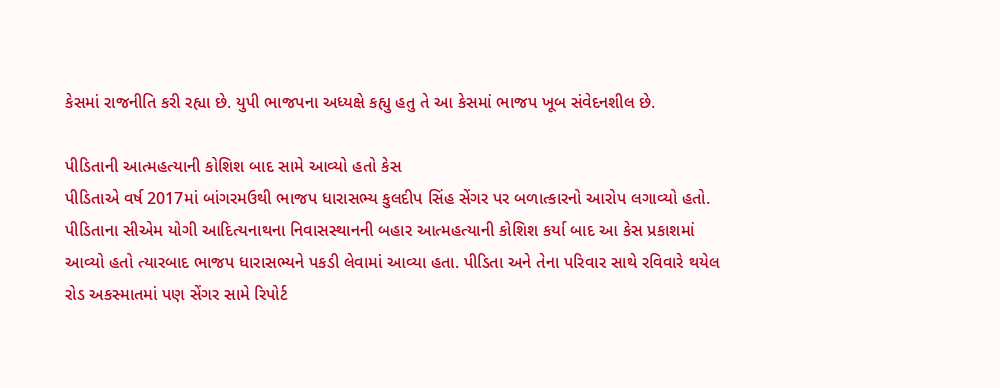કેસમાં રાજનીતિ કરી રહ્યા છે. યુપી ભાજપના અધ્યક્ષે કહ્યુ હતુ તે આ કેસમાં ભાજપ ખૂબ સંવેદનશીલ છે.

પીડિતાની આત્મહત્યાની કોશિશ બાદ સામે આવ્યો હતો કેસ
પીડિતાએ વર્ષ 2017માં બાંગરમઉથી ભાજપ ધારાસભ્ય કુલદીપ સિંહ સેંગર પર બળાત્કારનો આરોપ લગાવ્યો હતો. પીડિતાના સીએમ યોગી આદિત્યનાથના નિવાસસ્થાનની બહાર આત્મહત્યાની કોશિશ કર્યા બાદ આ કેસ પ્રકાશમાં આવ્યો હતો ત્યારબાદ ભાજપ ધારાસભ્યને પકડી લેવામાં આવ્યા હતા. પીડિતા અને તેના પરિવાર સાથે રવિવારે થયેલ રોડ અકસ્માતમાં પણ સેંગર સામે રિપોર્ટ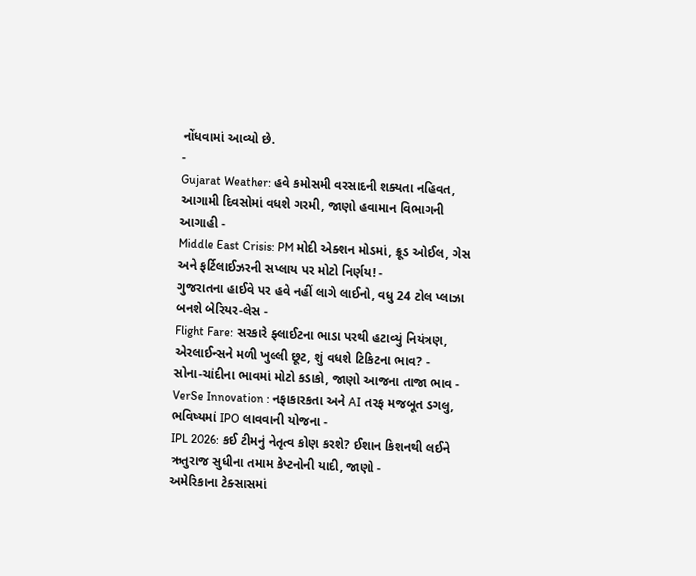નોંધવામાં આવ્યો છે.
-
Gujarat Weather: હવે કમોસમી વરસાદની શક્યતા નહિવત, આગામી દિવસોમાં વધશે ગરમી, જાણો હવામાન વિભાગની આગાહી -
Middle East Crisis: PM મોદી એક્શન મોડમાં, ક્રૂડ ઓઈલ, ગેસ અને ફર્ટિલાઈઝરની સપ્લાય પર મોટો નિર્ણય! -
ગુજરાતના હાઈવે પર હવે નહીં લાગે લાઈનો, વધુ 24 ટોલ પ્લાઝા બનશે બેરિયર-લેસ -
Flight Fare: સરકારે ફ્લાઈટના ભાડા પરથી હટાવ્યું નિયંત્રણ, એરલાઈન્સને મળી ખુલ્લી છૂટ, શું વધશે ટિકિટના ભાવ? -
સોના-ચાંદીના ભાવમાં મોટો કડાકો, જાણો આજના તાજા ભાવ -
VerSe Innovation : નફાકારકતા અને AI તરફ મજબૂત ડગલુ, ભવિષ્યમાં IPO લાવવાની યોજના -
IPL 2026: કઈ ટીમનું નેતૃત્વ કોણ કરશે? ઈશાન કિશનથી લઈને ઋતુરાજ સુધીના તમામ કેપ્ટનોની યાદી, જાણો -
અમેરિકાના ટેક્સાસમાં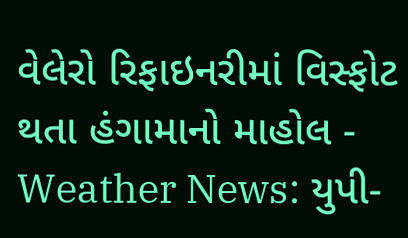વેલેરો રિફાઇનરીમાં વિસ્ફોટ થતા હંગામાનો માહોલ -
Weather News: યુપી-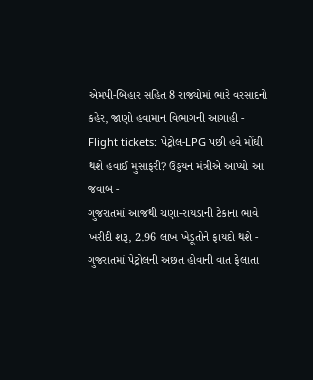એમપી-બિહાર સહિત 8 રાજ્યોમાં ભારે વરસાદનો કહેર, જાણો હવામાન વિભાગની આગાહી -
Flight tickets: પેટ્રોલ-LPG પછી હવે મોંઘી થશે હવાઈ મુસાફરી? ઉડ્ડયન મંત્રીએ આપ્યો આ જવાબ -
ગુજરાતમાં આજથી ચણા-રાયડાની ટેકાના ભાવે ખરીદી શરૂ, 2.96 લાખ ખેડૂતોને ફાયદો થશે -
ગુજરાતમાં પેટ્રોલની અછત હોવાની વાત ફેલાતા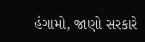હંગામો, જાણો સરકારે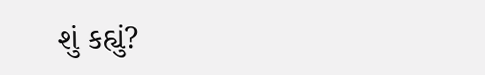શું કહ્યું?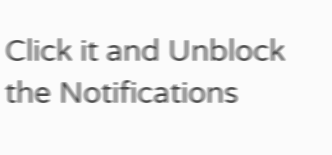Click it and Unblock the Notifications